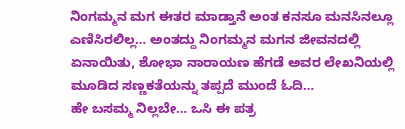ನಿಂಗಮ್ಮನ ಮಗ ಈತರ ಮಾಡ್ತಾನೆ ಅಂತ ಕನಸೂ ಮನಸಿನಲ್ಲೂ ಎಣಿಸಿರಲಿಲ್ಲ… ಅಂತದ್ದು ನಿಂಗಮ್ಮನ ಮಗನ ಜೀವನದಲ್ಲಿ ಏನಾಯಿತು, ಶೋಭಾ ನಾರಾಯಣ ಹೆಗಡೆ ಅವರ ಲೇಖನಿಯಲ್ಲಿ ಮೂಡಿದ ಸಣ್ಣಕತೆಯನ್ನು ತಪ್ಪದೆ ಮುಂದೆ ಓದಿ…
ಹೇ ಬಸಮ್ಮ ನಿಲ್ಲಬೇ… ಒಸಿ ಈ ಪತ್ರ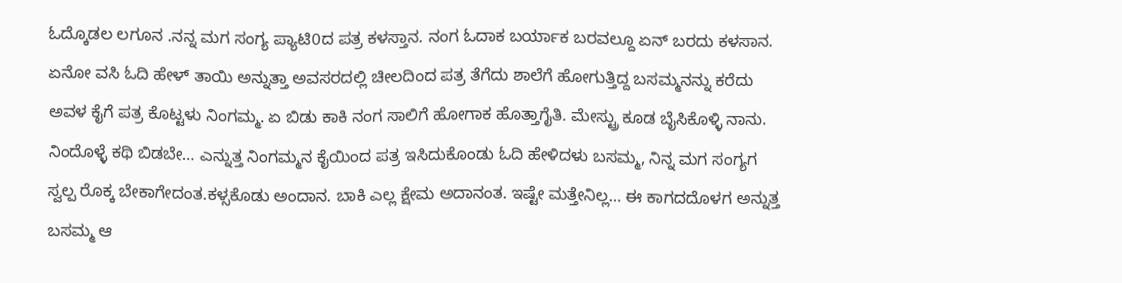ಓದ್ಕೊಡಲ ಲಗೂನ .ನನ್ನ ಮಗ ಸಂಗ್ಯ ಪ್ಯಾಟಿ0ದ ಪತ್ರ ಕಳಸ್ತಾನ. ನಂಗ ಓದಾಕ ಬರ್ಯಾಕ ಬರವಲ್ದೂ ಏನ್ ಬರದು ಕಳಸಾನ. ಏನೋ ವಸಿ ಓದಿ ಹೇಳ್ ತಾಯಿ ಅನ್ನುತ್ತಾ ಅವಸರದಲ್ಲಿ ಚೀಲದಿಂದ ಪತ್ರ ತೆಗೆದು ಶಾಲೆಗೆ ಹೋಗುತ್ತಿದ್ದ ಬಸಮ್ಮನನ್ನು ಕರೆದು ಅವಳ ಕೈಗೆ ಪತ್ರ ಕೊಟ್ಟಳು ನಿಂಗಮ್ಮ. ಏ ಬಿಡು ಕಾಕಿ ನಂಗ ಸಾಲಿಗೆ ಹೋಗಾಕ ಹೊತ್ತಾಗೈತಿ. ಮೇಸ್ಟ್ರು ಕೂಡ ಬೈಸಿಕೊಳ್ಳಿ ನಾನು. ನಿಂದೊಳ್ಳೆ ಕಥಿ ಬಿಡಬೇ… ಎನ್ನುತ್ತ ನಿಂಗಮ್ಮನ ಕೈಯಿಂದ ಪತ್ರ ಇಸಿದುಕೊಂಡು ಓದಿ ಹೇಳಿದಳು ಬಸಮ್ಮ, ನಿನ್ನ ಮಗ ಸಂಗ್ಯಗ ಸ್ವಲ್ಪ ರೊಕ್ಕ ಬೇಕಾಗೇದಂತ.ಕಳ್ಸಕೊಡು ಅಂದಾನ. ಬಾಕಿ ಎಲ್ಲ ಕ್ಷೇಮ ಅದಾನಂತ. ಇಷ್ಟೇ ಮತ್ತೇನಿಲ್ಲ… ಈ ಕಾಗದದೊಳಗ ಅನ್ನುತ್ತ ಬಸಮ್ಮ ಆ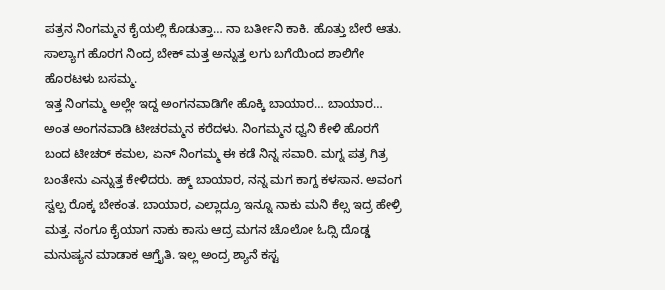ಪತ್ರನ ನಿಂಗಮ್ಮನ ಕೈಯಲ್ಲಿ ಕೊಡುತ್ತಾ… ನಾ ಬರ್ತೀನಿ ಕಾಕಿ. ಹೊತ್ತು ಬೇರೆ ಆತು. ಸಾಲ್ಯಾಗ ಹೊರಗ ನಿಂದ್ರ ಬೇಕ್ ಮತ್ತ ಅನ್ನುತ್ತ ಲಗು ಬಗೆಯಿಂದ ಶಾಲಿಗೇ ಹೊರಟಳು ಬಸಮ್ಮ.
ಇತ್ತ ನಿಂಗಮ್ಮ ಅಲ್ಲೇ ಇದ್ದ ಅಂಗನವಾಡಿಗೇ ಹೊಕ್ಕಿ ಬಾಯಾರ… ಬಾಯಾರ… ಅಂತ ಅಂಗನವಾಡಿ ಟೀಚರಮ್ಮನ ಕರೆದಳು. ನಿಂಗಮ್ಮನ ಧ್ವನಿ ಕೇಳಿ ಹೊರಗೆ ಬಂದ ಟೀಚರ್ ಕಮಲ, ಏನ್ ನಿಂಗಮ್ಮ ಈ ಕಡೆ ನಿನ್ನ ಸವಾರಿ. ಮಗ್ನ ಪತ್ರ ಗಿತ್ರ ಬಂತೇನು ಎನ್ನುತ್ತ ಕೇಳಿದರು. ಹ್ಮ್ ಬಾಯಾರ, ನನ್ನ ಮಗ ಕಾಗ್ದ ಕಳಸಾನ. ಅವಂಗ ಸ್ವಲ್ಪ ರೊಕ್ಕ ಬೇಕಂತ. ಬಾಯಾರ, ಎಲ್ಲಾದ್ರೂ ಇನ್ನೂ ನಾಕು ಮನಿ ಕೆಲ್ಸ ಇದ್ರ ಹೇಳ್ರಿ ಮತ್ತ. ನಂಗೂ ಕೈಯಾಗ ನಾಕು ಕಾಸು ಆದ್ರ ಮಗನ ಚೊಲೋ ಓದ್ಸಿ ದೊಡ್ಡ ಮನುಷ್ಯನ ಮಾಡಾಕ ಆಗ್ತೈತಿ. ಇಲ್ಲ ಅಂದ್ರ ಶ್ಯಾನೆ ಕಸ್ಟ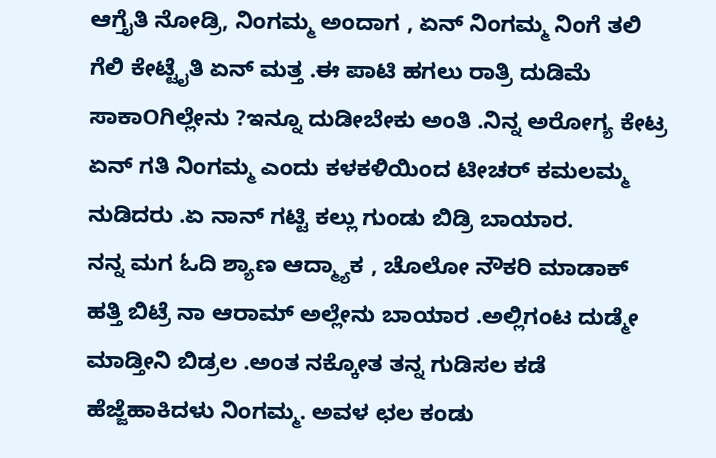ಆಗ್ತೈತಿ ನೋಡ್ರಿ, ನಿಂಗಮ್ಮ ಅಂದಾಗ , ಏನ್ ನಿಂಗಮ್ಮ ನಿಂಗೆ ತಲಿ ಗೆಲಿ ಕೇಟ್ಟೈತಿ ಏನ್ ಮತ್ತ .ಈ ಪಾಟಿ ಹಗಲು ರಾತ್ರಿ ದುಡಿಮೆ ಸಾಕಾOಗಿಲ್ಲೇನು ?ಇನ್ನೂ ದುಡೀಬೇಕು ಅಂತಿ .ನಿನ್ನ ಅರೋಗ್ಯ ಕೇಟ್ರ ಏನ್ ಗತಿ ನಿಂಗಮ್ಮ ಎಂದು ಕಳಕಳಿಯಿಂದ ಟೀಚರ್ ಕಮಲಮ್ಮ ನುಡಿದರು .ಏ ನಾನ್ ಗಟ್ಟಿ ಕಲ್ಲು ಗುಂಡು ಬಿಡ್ರಿ ಬಾಯಾರ.
ನನ್ನ ಮಗ ಓದಿ ಶ್ಯಾಣ ಆದ್ಮ್ಯಾಕ , ಚೊಲೋ ನೌಕರಿ ಮಾಡಾಕ್ ಹತ್ತಿ ಬಿಟ್ರೆ ನಾ ಆರಾಮ್ ಅಲ್ಲೇನು ಬಾಯಾರ .ಅಲ್ಲಿಗಂಟ ದುಡ್ಮೇ ಮಾಡ್ತೀನಿ ಬಿಡ್ರಲ .ಅಂತ ನಕ್ಕೋತ ತನ್ನ ಗುಡಿಸಲ ಕಡೆ ಹೆಜ್ಜೆಹಾಕಿದಳು ನಿಂಗಮ್ಮ. ಅವಳ ಛಲ ಕಂಡು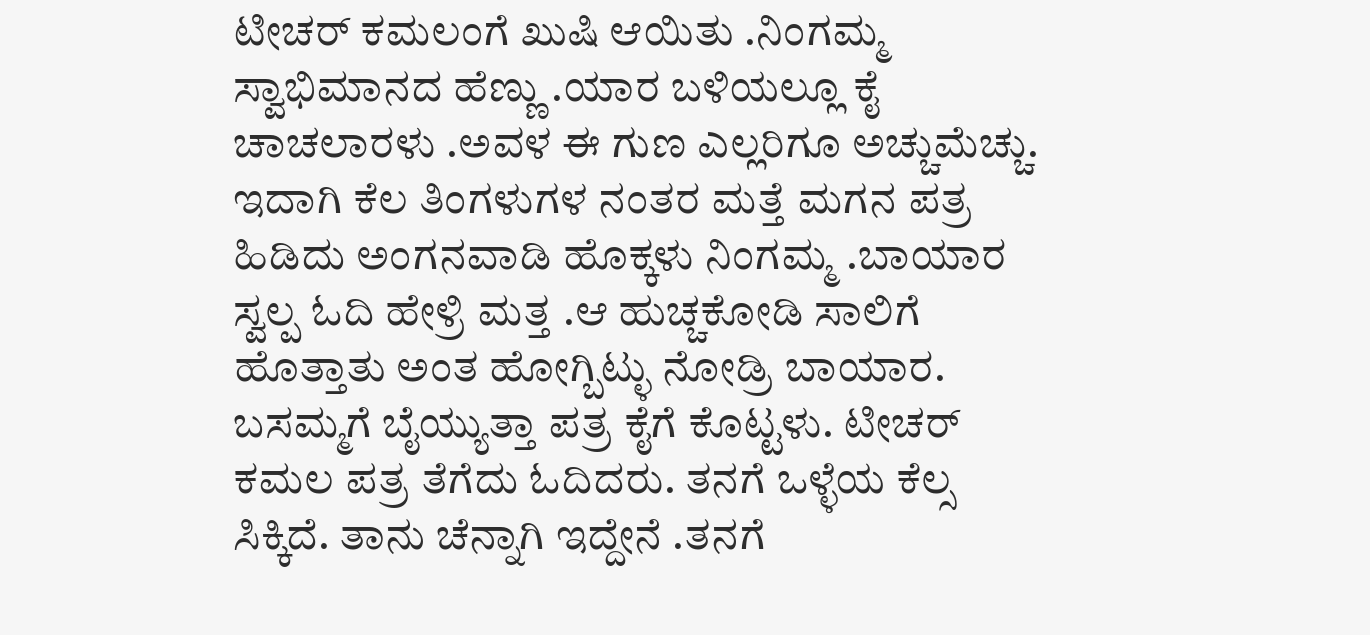ಟೀಚರ್ ಕಮಲಂಗೆ ಖುಷಿ ಆಯಿತು .ನಿಂಗಮ್ಮ ಸ್ವಾಭಿಮಾನದ ಹೆಣ್ಣು .ಯಾರ ಬಳಿಯಲ್ಲೂ ಕೈ ಚಾಚಲಾರಳು .ಅವಳ ಈ ಗುಣ ಎಲ್ಲರಿಗೂ ಅಚ್ಚುಮೆಚ್ಚು.
ಇದಾಗಿ ಕೆಲ ತಿಂಗಳುಗಳ ನಂತರ ಮತ್ತೆ ಮಗನ ಪತ್ರ ಹಿಡಿದು ಅಂಗನವಾಡಿ ಹೊಕ್ಕಳು ನಿಂಗಮ್ಮ .ಬಾಯಾರ ಸ್ವಲ್ಪ ಓದಿ ಹೇಳ್ರಿ ಮತ್ತ .ಆ ಹುಚ್ಚಕೋಡಿ ಸಾಲಿಗೆ ಹೊತ್ತಾತು ಅಂತ ಹೋಗ್ಬಿಟ್ಳು ನೋಡ್ರಿ ಬಾಯಾರ. ಬಸಮ್ಮಗೆ ಬೈಯ್ಯುತ್ತಾ ಪತ್ರ ಕೈಗೆ ಕೊಟ್ಟಳು. ಟೀಚರ್ ಕಮಲ ಪತ್ರ ತೆಗೆದು ಓದಿದರು. ತನಗೆ ಒಳ್ಳೆಯ ಕೆಲ್ಸ ಸಿಕ್ಕಿದೆ. ತಾನು ಚೆನ್ನಾಗಿ ಇದ್ದೇನೆ .ತನಗೆ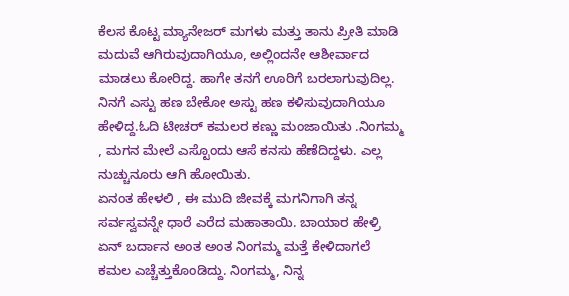ಕೆಲಸ ಕೊಟ್ಟ ಮ್ಯಾನೇಜರ್ ಮಗಳು ಮತ್ತು ತಾನು ಪ್ರೀತಿ ಮಾಡಿ ಮದುವೆ ಆಗಿರುವುದಾಗಿಯೂ, ಅಲ್ಲಿಂದನೇ ಆಶೀರ್ವಾದ ಮಾಡಲು ಕೋರಿದ್ದ. ಹಾಗೇ ತನಗೆ ಊರಿಗೆ ಬರಲಾಗುವುದಿಲ್ಲ. ನಿನಗೆ ಎಸ್ಟು ಹಣ ಬೇಕೋ ಅಸ್ಟು ಹಣ ಕಳಿಸುವುದಾಗಿಯೂ ಹೇಳಿದ್ದ.ಓದಿ ಟೀಚರ್ ಕಮಲರ ಕಣ್ಣು ಮಂಜಾಯಿತು .ನಿಂಗಮ್ಮ , ಮಗನ ಮೇಲೆ ಎಸ್ಟೊಂದು ಆಸೆ ಕನಸು ಹೆಣೆದಿದ್ದಳು. ಎಲ್ಲ ನುಚ್ಚುನೂರು ಆಗಿ ಹೋಯಿತು.
ಏನಂತ ಹೇಳಲಿ , ಈ ಮುದಿ ಜೀವಕ್ಕೆ ಮಗನಿಗಾಗಿ ತನ್ನ ಸರ್ವಸ್ವವನ್ನೇ ಧಾರೆ ಎರೆದ ಮಹಾತಾಯಿ. ಬಾಯಾರ ಹೇಳ್ರಿ ಏನ್ ಬರ್ದಾನ ಅಂತ ಅಂತ ನಿಂಗಮ್ಮ ಮತ್ತೆ ಕೇಳಿದಾಗಲೆ ಕಮಲ ಎಚ್ಚೆತ್ತುಕೊಂಡಿದ್ದು. ನಿಂಗಮ್ಮ, ನಿನ್ನ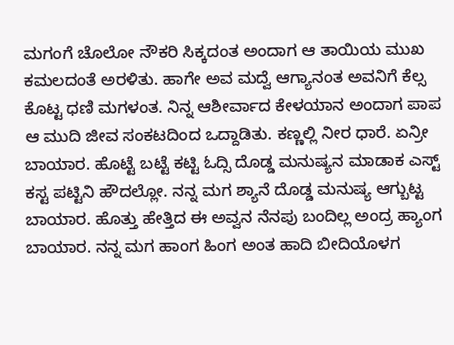ಮಗಂಗೆ ಚೊಲೋ ನೌಕರಿ ಸಿಕ್ಕದಂತ ಅಂದಾಗ ಆ ತಾಯಿಯ ಮುಖ ಕಮಲದಂತೆ ಅರಳಿತು. ಹಾಗೇ ಅವ ಮದ್ವೆ ಆಗ್ಯಾನಂತ ಅವನಿಗೆ ಕೆಲ್ಸ ಕೊಟ್ಟ ಧಣಿ ಮಗಳಂತ. ನಿನ್ನ ಆಶೀರ್ವಾದ ಕೇಳಯಾನ ಅಂದಾಗ ಪಾಪ ಆ ಮುದಿ ಜೀವ ಸಂಕಟದಿಂದ ಒದ್ದಾಡಿತು. ಕಣ್ಣಲ್ಲಿ ನೀರ ಧಾರೆ. ಏನ್ರೀ ಬಾಯಾರ. ಹೊಟ್ಟೆ ಬಟ್ಟೆ ಕಟ್ಟಿ ಓದ್ಸಿ ದೊಡ್ಡ ಮನುಷ್ಯನ ಮಾಡಾಕ ಎಸ್ಟ್ ಕಸ್ಟ ಪಟ್ಟಿನಿ ಹೌದಲ್ಲೋ. ನನ್ನ ಮಗ ಶ್ಯಾನೆ ದೊಡ್ಡ ಮನುಷ್ಯ ಆಗ್ಬುಟ್ಟ ಬಾಯಾರ. ಹೊತ್ತು ಹೇತ್ತಿದ ಈ ಅವ್ವನ ನೆನಪು ಬಂದಿಲ್ಲ ಅಂದ್ರ ಹ್ಯಾಂಗ ಬಾಯಾರ. ನನ್ನ ಮಗ ಹಾಂಗ ಹಿಂಗ ಅಂತ ಹಾದಿ ಬೀದಿಯೊಳಗ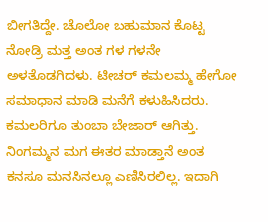ಬೀಗತಿದ್ದೇ. ಚೊಲೋ ಬಹುಮಾನ ಕೊಟ್ಟ ನೋಡ್ರಿ ಮತ್ತ ಅಂತ ಗಳ ಗಳನೇ ಅಳತೊಡಗಿದಳು. ಟೀಚರ್ ಕಮಲಮ್ಮ ಹೇಗೋ ಸಮಾಧಾನ ಮಾಡಿ ಮನೆಗೆ ಕಳುಹಿಸಿದರು. ಕಮಲರಿಗೂ ತುಂಬಾ ಬೇಜಾರ್ ಆಗಿತ್ತು. ನಿಂಗಮ್ಮನ ಮಗ ಈತರ ಮಾಡ್ತಾನೆ ಅಂತ ಕನಸೂ ಮನಸಿನಲ್ಲೂ ಎಣಿಸಿರಲಿಲ್ಲ. ಇದಾಗಿ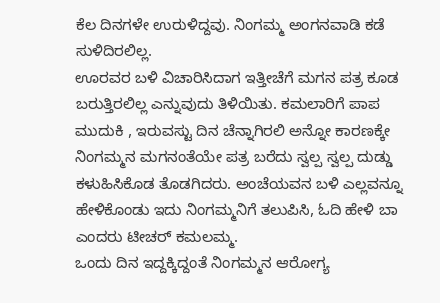ಕೆಲ ದಿನಗಳೇ ಉರುಳಿದ್ದವು. ನಿಂಗಮ್ಮ ಅಂಗನವಾಡಿ ಕಡೆ ಸುಳಿದಿರಲಿಲ್ಲ.
ಊರವರ ಬಳಿ ವಿಚಾರಿಸಿದಾಗ ಇತ್ತೀಚೆಗೆ ಮಗನ ಪತ್ರ ಕೂಡ ಬರುತ್ತಿರಲಿಲ್ಲ ಎನ್ನುವುದು ತಿಳಿಯಿತು. ಕಮಲಾರಿಗೆ ಪಾಪ ಮುದುಕಿ , ಇರುವಸ್ಟು ದಿನ ಚೆನ್ನಾಗಿರಲಿ ಅನ್ನೋ ಕಾರಣಕ್ಕೇ ನಿಂಗಮ್ಮನ ಮಗನಂತೆಯೇ ಪತ್ರ ಬರೆದು ಸ್ವಲ್ಪ ಸ್ವಲ್ಪ ದುಡ್ಡು ಕಳುಹಿಸಿಕೊಡ ತೊಡಗಿದರು. ಅಂಚೆಯವನ ಬಳಿ ಎಲ್ಲವನ್ನೂ ಹೇಳಿಕೊಂಡು ಇದು ನಿಂಗಮ್ಮನಿಗೆ ತಲುಪಿಸಿ, ಓದಿ ಹೇಳಿ ಬಾ ಎಂದರು ಟೀಚರ್ ಕಮಲಮ್ಮ.
ಒಂದು ದಿನ ಇದ್ದಕ್ಕಿದ್ದಂತೆ ನಿಂಗಮ್ಮನ ಆರೋಗ್ಯ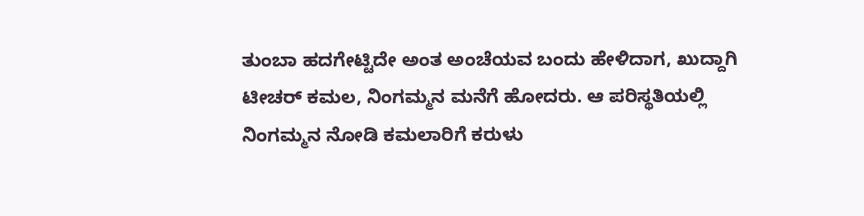ತುಂಬಾ ಹದಗೇಟ್ಟಿದೇ ಅಂತ ಅಂಚೆಯವ ಬಂದು ಹೇಳಿದಾಗ, ಖುದ್ದಾಗಿ ಟೀಚರ್ ಕಮಲ, ನಿಂಗಮ್ಮನ ಮನೆಗೆ ಹೋದರು. ಆ ಪರಿಸ್ಥತಿಯಲ್ಲಿ ನಿಂಗಮ್ಮನ ನೋಡಿ ಕಮಲಾರಿಗೆ ಕರುಳು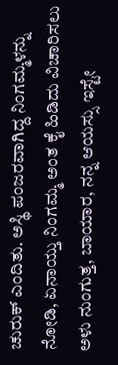ಚುರುಕ್ ಎಂದಿತು. ಅಸ್ಥಿ ಪಂಜರವಾಗಿದ್ದ ನಿಂಗಮ್ಮಳನ್ನು ನೋಡಿ, ಏನಾಯ್ತು ನಿಂಗಮ್ಮ ಅಂತ ಕೈ ಹಿಡಿದು ವಿಚಾರಿಸಲು ಅಳು ನುಂಗುತ್ತ, ಬಾಯಾರ, ನನ್ನ ಆಯಸ್ಸು ಇಸ್ಟೇ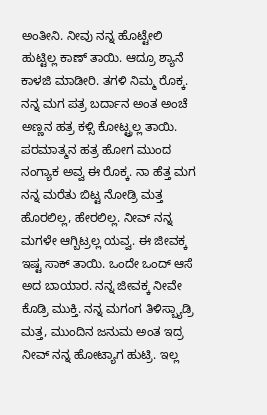ಅಂತೀನಿ. ನೀವು ನನ್ನ ಹೊಟ್ಟೇಲಿ ಹುಟ್ಟಿಲ್ಲ ಕಾಣ್ ತಾಯಿ. ಆದ್ರೂ ಶ್ಯಾನೆ ಕಾಳಜಿ ಮಾಡೀರಿ. ತಗಳಿ ನಿಮ್ಮ ರೊಕ್ಕ. ನನ್ನ ಮಗ ಪತ್ರ ಬರ್ದಾನ ಅಂತ ಅಂಚೆ ಅಣ್ಣನ ಹತ್ರ ಕಳ್ಸಿ ಕೋಟ್ಟ್ರಲ್ಲ ತಾಯಿ. ಪರಮಾತ್ಮನ ಹತ್ರ ಹೋಗ ಮುಂದ ನಂಗ್ಯಾಕ ಅವ್ವ ಈ ರೊಕ್ಕ. ನಾ ಹೆತ್ತ ಮಗ ನನ್ನ ಮರೆತು ಬಿಟ್ಟ ನೋಡ್ರಿ ಮತ್ತ ಹೊರಲಿಲ್ಲ, ಹೇರಲಿಲ್ಲ. ನೀವ್ ನನ್ನ ಮಗಳೇ ಆಗ್ಬಿಟ್ರಲ್ಲ ಯವ್ವ. ಈ ಜೀವಕ್ಕ ಇಷ್ಟ ಸಾಕ್ ತಾಯಿ. ಒಂದೇ ಒಂದ್ ಆಸೆ ಅದ ಬಾಯಾರ. ನನ್ನ ಜೀವಕ್ಕ ನೀವೇ ಕೊಡ್ರಿ ಮುಕ್ತಿ. ನನ್ನ ಮಗಂಗ ತಿಳಿಸ್ಬ್ಯಾಡ್ರಿ ಮತ್ತ, ಮುಂದಿನ ಜನುಮ ಅಂತ ಇದ್ರ ನೀವ್ ನನ್ನ ಹೋಟ್ಯಾಗ ಹುಟ್ರಿ. ಇಲ್ಲ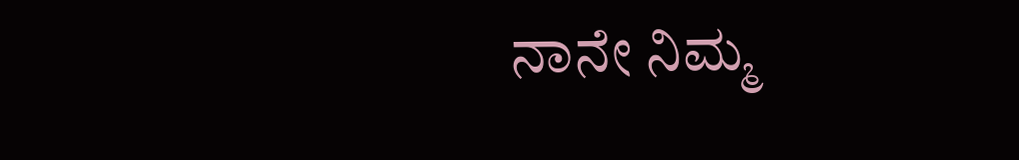ನಾನೇ ನಿಮ್ಮ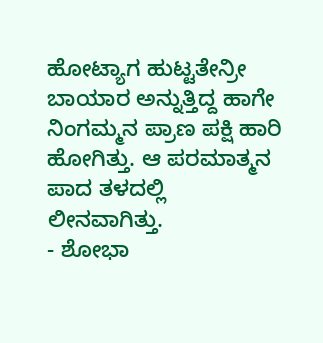ಹೋಟ್ಯಾಗ ಹುಟ್ಟತೇನ್ರೀ ಬಾಯಾರ ಅನ್ನುತ್ತಿದ್ದ ಹಾಗೇ ನಿಂಗಮ್ಮನ ಪ್ರಾಣ ಪಕ್ಷಿ ಹಾರಿ ಹೋಗಿತ್ತು. ಆ ಪರಮಾತ್ಮನ ಪಾದ ತಳದಲ್ಲಿ ಲೀನವಾಗಿತ್ತು.
- ಶೋಭಾ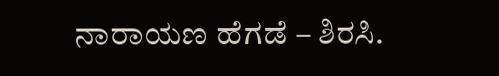ನಾರಾಯಣ ಹೆಗಡೆ – ಶಿರಸಿ.